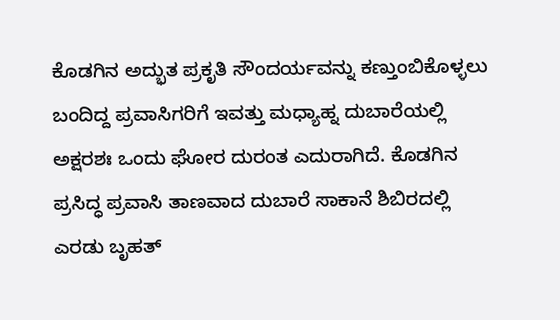ಕೊಡಗಿನ ಅದ್ಭುತ ಪ್ರಕೃತಿ ಸೌಂದರ್ಯವನ್ನು ಕಣ್ತುಂಬಿಕೊಳ್ಳಲು ಬಂದಿದ್ದ ಪ್ರವಾಸಿಗರಿಗೆ ಇವತ್ತು ಮಧ್ಯಾಹ್ನ ದುಬಾರೆಯಲ್ಲಿ ಅಕ್ಷರಶಃ ಒಂದು ಘೋರ ದುರಂತ ಎದುರಾಗಿದೆ. ಕೊಡಗಿನ ಪ್ರಸಿದ್ಧ ಪ್ರವಾಸಿ ತಾಣವಾದ ದುಬಾರೆ ಸಾಕಾನೆ ಶಿಬಿರದಲ್ಲಿ ಎರಡು ಬೃಹತ್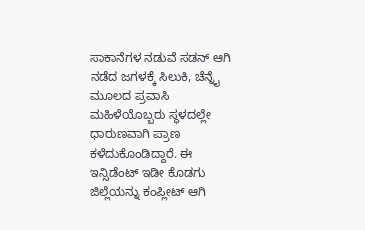ಸಾಕಾನೆಗಳ ನಡುವೆ ಸಡನ್ ಆಗಿ ನಡೆದ ಜಗಳಕ್ಕೆ ಸಿಲುಕಿ, ಚೆನ್ನೈ ಮೂಲದ ಪ್ರವಾಸಿ ಮಹಿಳೆಯೊಬ್ಬರು ಸ್ಥಳದಲ್ಲೇ ಧಾರುಣವಾಗಿ ಪ್ರಾಣ ಕಳೆದುಕೊಂಡಿದ್ದಾರೆ. ಈ ಇನ್ಸಿಡೆಂಟ್ ಇಡೀ ಕೊಡಗು ಜಿಲ್ಲೆಯನ್ನು ಕಂಪ್ಲೀಟ್ ಆಗಿ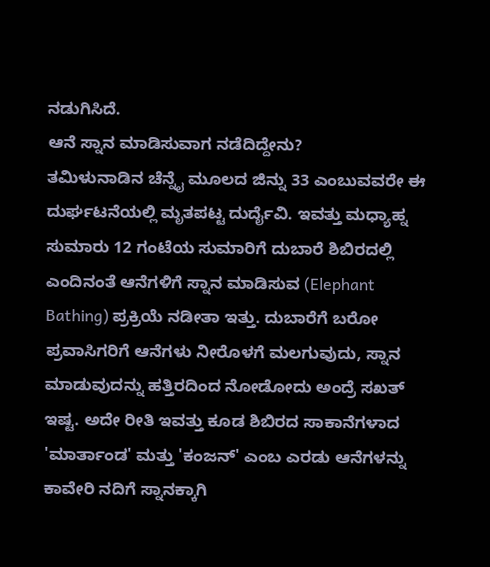ನಡುಗಿಸಿದೆ.
ಆನೆ ಸ್ನಾನ ಮಾಡಿಸುವಾಗ ನಡೆದಿದ್ದೇನು?
ತಮಿಳುನಾಡಿನ ಚೆನ್ನೈ ಮೂಲದ ಜಿನ್ನು 33 ಎಂಬುವವರೇ ಈ ದುರ್ಘಟನೆಯಲ್ಲಿ ಮೃತಪಟ್ಟ ದುರ್ದೈವಿ. ಇವತ್ತು ಮಧ್ಯಾಹ್ನ ಸುಮಾರು 12 ಗಂಟೆಯ ಸುಮಾರಿಗೆ ದುಬಾರೆ ಶಿಬಿರದಲ್ಲಿ ಎಂದಿನಂತೆ ಆನೆಗಳಿಗೆ ಸ್ನಾನ ಮಾಡಿಸುವ (Elephant Bathing) ಪ್ರಕ್ರಿಯೆ ನಡೀತಾ ಇತ್ತು. ದುಬಾರೆಗೆ ಬರೋ ಪ್ರವಾಸಿಗರಿಗೆ ಆನೆಗಳು ನೀರೊಳಗೆ ಮಲಗುವುದು, ಸ್ನಾನ ಮಾಡುವುದನ್ನು ಹತ್ತಿರದಿಂದ ನೋಡೋದು ಅಂದ್ರೆ ಸಖತ್ ಇಷ್ಟ. ಅದೇ ರೀತಿ ಇವತ್ತು ಕೂಡ ಶಿಬಿರದ ಸಾಕಾನೆಗಳಾದ 'ಮಾರ್ತಾಂಡ' ಮತ್ತು 'ಕಂಜನ್' ಎಂಬ ಎರಡು ಆನೆಗಳನ್ನು ಕಾವೇರಿ ನದಿಗೆ ಸ್ನಾನಕ್ಕಾಗಿ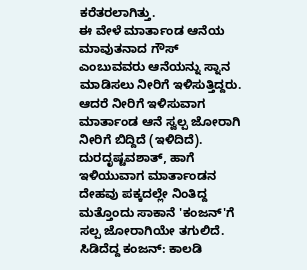ಕರೆತರಲಾಗಿತ್ತು.
ಈ ವೇಳೆ ಮಾರ್ತಾಂಡ ಆನೆಯ ಮಾವುತನಾದ ಗೌಸ್ ಎಂಬುವವರು ಆನೆಯನ್ನು ಸ್ನಾನ ಮಾಡಿಸಲು ನೀರಿಗೆ ಇಳಿಸುತ್ತಿದ್ದರು. ಆದರೆ ನೀರಿಗೆ ಇಳಿಸುವಾಗ ಮಾರ್ತಾಂಡ ಆನೆ ಸ್ವಲ್ಪ ಜೋರಾಗಿ ನೀರಿಗೆ ಬಿದ್ದಿದೆ (ಇಳಿದಿದೆ). ದುರದೃಷ್ಟವಶಾತ್, ಹಾಗೆ ಇಳಿಯುವಾಗ ಮಾರ್ತಾಂಡನ ದೇಹವು ಪಕ್ಕದಲ್ಲೇ ನಿಂತಿದ್ದ ಮತ್ತೊಂದು ಸಾಕಾನೆ 'ಕಂಜನ್'ಗೆ ಸಲ್ಪ ಜೋರಾಗಿಯೇ ತಗುಲಿದೆ.
ಸಿಡಿದೆದ್ದ ಕಂಜನ್: ಕಾಲಡಿ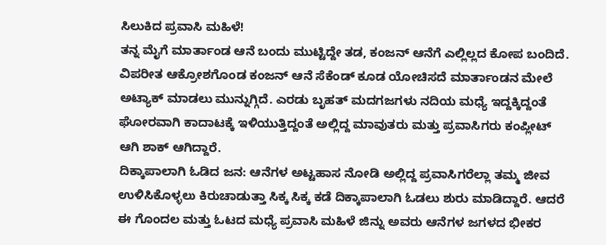ಸಿಲುಕಿದ ಪ್ರವಾಸಿ ಮಹಿಳೆ!
ತನ್ನ ಮೈಗೆ ಮಾರ್ತಾಂಡ ಆನೆ ಬಂದು ಮುಟ್ಟಿದ್ದೇ ತಡ, ಕಂಜನ್ ಆನೆಗೆ ಎಲ್ಲಿಲ್ಲದ ಕೋಪ ಬಂದಿದೆ. ವಿಪರೀತ ಆಕ್ರೋಶಗೊಂಡ ಕಂಜನ್ ಆನೆ ಸೆಕೆಂಡ್ ಕೂಡ ಯೋಚಿಸದೆ ಮಾರ್ತಾಂಡನ ಮೇಲೆ ಅಟ್ಯಾಕ್ ಮಾಡಲು ಮುನ್ನುಗ್ಗಿದೆ. ಎರಡು ಬೃಹತ್ ಮದಗಜಗಳು ನದಿಯ ಮಧ್ಯೆ ಇದ್ದಕ್ಕಿದ್ದಂತೆ ಘೋರವಾಗಿ ಕಾದಾಟಕ್ಕೆ ಇಳಿಯುತ್ತಿದ್ದಂತೆ ಅಲ್ಲಿದ್ದ ಮಾವುತರು ಮತ್ತು ಪ್ರವಾಸಿಗರು ಕಂಪ್ಲೀಟ್ ಆಗಿ ಶಾಕ್ ಆಗಿದ್ದಾರೆ.
ದಿಕ್ಕಾಪಾಲಾಗಿ ಓಡಿದ ಜನ: ಆನೆಗಳ ಅಟ್ಟಹಾಸ ನೋಡಿ ಅಲ್ಲಿದ್ದ ಪ್ರವಾಸಿಗರೆಲ್ಲಾ ತಮ್ಮ ಜೀವ ಉಳಿಸಿಕೊಳ್ಳಲು ಕಿರುಚಾಡುತ್ತಾ ಸಿಕ್ಕ ಸಿಕ್ಕ ಕಡೆ ದಿಕ್ಕಾಪಾಲಾಗಿ ಓಡಲು ಶುರು ಮಾಡಿದ್ದಾರೆ. ಆದರೆ ಈ ಗೊಂದಲ ಮತ್ತು ಓಟದ ಮಧ್ಯೆ ಪ್ರವಾಸಿ ಮಹಿಳೆ ಜಿನ್ನು ಅವರು ಆನೆಗಳ ಜಗಳದ ಭೀಕರ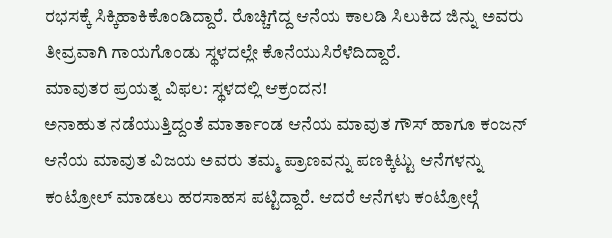ರಭಸಕ್ಕೆ ಸಿಕ್ಕಿಹಾಕಿಕೊಂಡಿದ್ದಾರೆ. ರೊಚ್ಚಿಗೆದ್ದ ಆನೆಯ ಕಾಲಡಿ ಸಿಲುಕಿದ ಜಿನ್ನು ಅವರು ತೀವ್ರವಾಗಿ ಗಾಯಗೊಂಡು ಸ್ಥಳದಲ್ಲೇ ಕೊನೆಯುಸಿರೆಳೆದಿದ್ದಾರೆ.
ಮಾವುತರ ಪ್ರಯತ್ನ ವಿಫಲ: ಸ್ಥಳದಲ್ಲಿ ಆಕ್ರಂದನ!
ಅನಾಹುತ ನಡೆಯುತ್ತಿದ್ದಂತೆ ಮಾರ್ತಾಂಡ ಆನೆಯ ಮಾವುತ ಗೌಸ್ ಹಾಗೂ ಕಂಜನ್ ಆನೆಯ ಮಾವುತ ವಿಜಯ ಅವರು ತಮ್ಮ ಪ್ರಾಣವನ್ನು ಪಣಕ್ಕಿಟ್ಟು ಆನೆಗಳನ್ನು ಕಂಟ್ರೋಲ್ ಮಾಡಲು ಹರಸಾಹಸ ಪಟ್ಟಿದ್ದಾರೆ. ಆದರೆ ಆನೆಗಳು ಕಂಟ್ರೋಲ್ಗೆ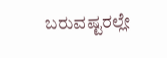ಬರುವಷ್ಟರಲ್ಲೇ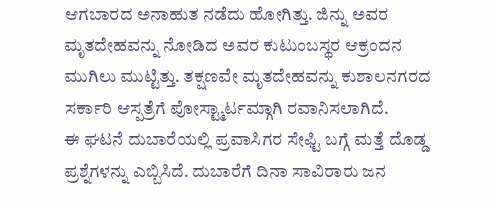ಆಗಬಾರದ ಅನಾಹುತ ನಡೆದು ಹೋಗಿತ್ತು. ಜಿನ್ನು ಅವರ ಮೃತದೇಹವನ್ನು ನೋಡಿದ ಅವರ ಕುಟುಂಬಸ್ಥರ ಆಕ್ರಂದನ ಮುಗಿಲು ಮುಟ್ಟಿತ್ತು. ತಕ್ಷಣವೇ ಮೃತದೇಹವನ್ನು ಕುಶಾಲನಗರದ ಸರ್ಕಾರಿ ಆಸ್ಪತ್ರೆಗೆ ಪೋಸ್ಟ್ಮಾರ್ಟಮ್ಗಾಗಿ ರವಾನಿಸಲಾಗಿದೆ.
ಈ ಘಟನೆ ದುಬಾರೆಯಲ್ಲಿ ಪ್ರವಾಸಿಗರ ಸೇಫ್ಟಿ ಬಗ್ಗೆ ಮತ್ತೆ ದೊಡ್ಡ ಪ್ರಶ್ನೆಗಳನ್ನು ಎಬ್ಬಿಸಿದೆ. ದುಬಾರೆಗೆ ದಿನಾ ಸಾವಿರಾರು ಜನ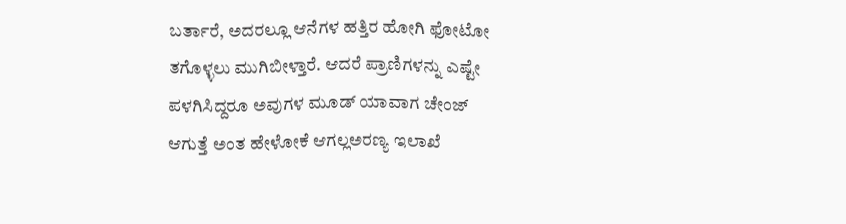ಬರ್ತಾರೆ, ಅದರಲ್ಲೂ ಆನೆಗಳ ಹತ್ತಿರ ಹೋಗಿ ಫೋಟೋ ತಗೊಳ್ಳಲು ಮುಗಿಬೀಳ್ತಾರೆ. ಆದರೆ ಪ್ರಾಣಿಗಳನ್ನು ಎಷ್ಟೇ ಪಳಗಿಸಿದ್ದರೂ ಅವುಗಳ ಮೂಡ್ ಯಾವಾಗ ಚೇಂಜ್ ಆಗುತ್ತೆ ಅಂತ ಹೇಳೋಕೆ ಆಗಲ್ಲಅರಣ್ಯ ಇಲಾಖೆ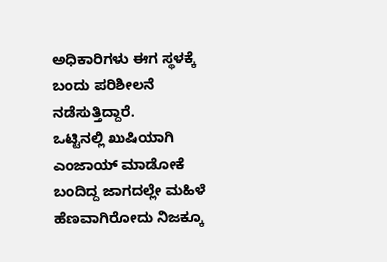ಅಧಿಕಾರಿಗಳು ಈಗ ಸ್ಥಳಕ್ಕೆ ಬಂದು ಪರಿಶೀಲನೆ ನಡೆಸುತ್ತಿದ್ದಾರೆ.
ಒಟ್ಟಿನಲ್ಲಿ ಖುಷಿಯಾಗಿ ಎಂಜಾಯ್ ಮಾಡೋಕೆ ಬಂದಿದ್ದ ಜಾಗದಲ್ಲೇ ಮಹಿಳೆ ಹೆಣವಾಗಿರೋದು ನಿಜಕ್ಕೂ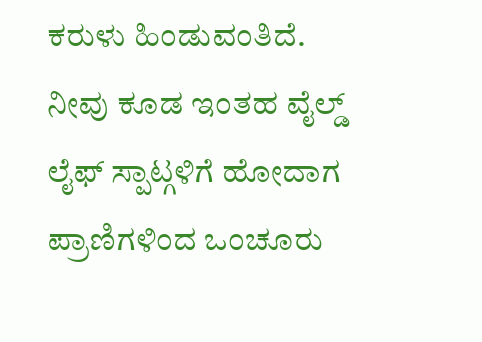ಕರುಳು ಹಿಂಡುವಂತಿದೆ. ನೀವು ಕೂಡ ಇಂತಹ ವೈಲ್ಡ್ ಲೈಫ್ ಸ್ಪಾಟ್ಗಳಿಗೆ ಹೋದಾಗ ಪ್ರಾಣಿಗಳಿಂದ ಒಂಚೂರು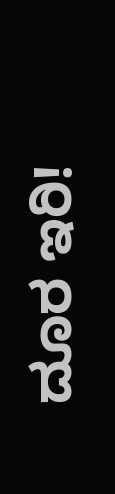ದೂರ ಇರಿ!